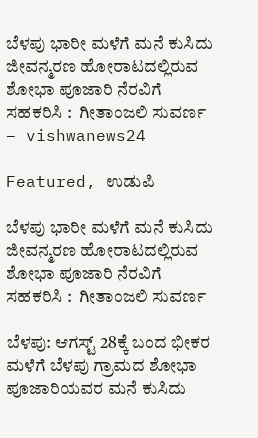ಬೆಳಪು ಭಾರೀ ಮಳೆಗೆ ಮನೆ ಕುಸಿದು ಜೀವನ್ಮರಣ ಹೋರಾಟದಲ್ಲಿರುವ ಶೋಭಾ ಪೂಜಾರಿ ನೆರವಿಗೆ ಸಹಕರಿಸಿ :  ಗೀತಾಂಜಲಿ ಸುವರ್ಣ – vishwanews24

Featured, ಉಡುಪಿ

ಬೆಳಪು ಭಾರೀ ಮಳೆಗೆ ಮನೆ ಕುಸಿದು ಜೀವನ್ಮರಣ ಹೋರಾಟದಲ್ಲಿರುವ ಶೋಭಾ ಪೂಜಾರಿ ನೆರವಿಗೆ ಸಹಕರಿಸಿ :  ಗೀತಾಂಜಲಿ ಸುವರ್ಣ

ಬೆಳಪು: ಆಗಸ್ಟ್ 28ಕ್ಕೆ ಬಂದ ಭೀಕರ ಮಳೆಗೆ ಬೆಳಪು ಗ್ರಾಮದ ಶೋಭಾ ಪೂಜಾರಿಯವರ ಮನೆ ಕುಸಿದು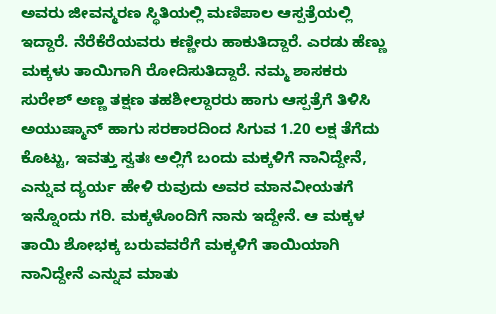ಅವರು ಜೀವನ್ಮರಣ ಸ್ಥಿತಿಯಲ್ಲಿ ಮಣಿಪಾಲ ಆಸ್ಪತ್ರೆಯಲ್ಲಿ ಇದ್ದಾರೆ. ನೆರೆಕೆರೆಯವರು ಕಣ್ಣೀರು ಹಾಕುತಿದ್ದಾರೆ. ಎರಡು ಹೆಣ್ಣು ಮಕ್ಕಳು ತಾಯಿಗಾಗಿ ರೋದಿಸುತಿದ್ದಾರೆ. ನಮ್ಮ ಶಾಸಕರು ಸುರೇಶ್ ಅಣ್ಣ ತಕ್ಷಣ ತಹಶೀಲ್ದಾರರು ಹಾಗು ಆಸ್ಪತ್ರೆಗೆ ತಿಳಿಸಿ ಅಯುಷ್ಮಾನ್ ಹಾಗು ಸರಕಾರದಿಂದ ಸಿಗುವ 1.20 ಲಕ್ಷ ತೆಗೆದು ಕೊಟ್ಟು, ಇವತ್ತು ಸ್ವತಃ ಅಲ್ಲಿಗೆ ಬಂದು ಮಕ್ಕಳಿಗೆ ನಾನಿದ್ದೇನೆ, ಎನ್ನುವ ದ್ಯರ್ಯ ಹೇಳಿ ರುವುದು ಅವರ ಮಾನವೀಯತಗೆ ಇನ್ನೊಂದು ಗರಿ. ಮಕ್ಕಳೊಂದಿಗೆ ನಾನು ಇದ್ದೇನೆ. ಆ ಮಕ್ಕಳ ತಾಯಿ ಶೋಭಕ್ಕ ಬರುವವರೆಗೆ ಮಕ್ಕಳಿಗೆ ತಾಯಿಯಾಗಿ ನಾನಿದ್ದೇನೆ ಎನ್ನುವ ಮಾತು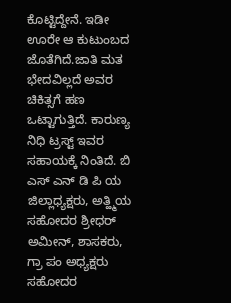ಕೊಟ್ಟಿದ್ದೇನೆ. ಇಡೀ ಊರೇ ಆ ಕುಟುಂಬದ ಜೊತೆಗಿದೆ.ಜಾತಿ ಮತ ಭೇದವಿಲ್ಲದೆ ಅವರ ಚಿಕಿತ್ಸಗೆ ಹಣ ಒಟ್ಟಾಗುತ್ತಿದೆ. ಕಾರುಣ್ಯ ನಿಧಿ ಟ್ರಸ್ಟ್ ಇವರ ಸಹಾಯಕ್ಕೆ ನಿಂತಿದೆ. ಬಿ ಎಸ್ ಎನ್ ಡಿ ಪಿ ಯ ಜಿಲ್ಲಾಧ್ಯಕ್ಷರು, ಅತ್ಹ್ಮಿಯ ಸಹೋದರ ಶ್ರೀಧರ್ ಅಮೀನ್, ಶಾಸಕರು, ಗ್ರಾ ಪಂ ಅಧ್ಯಕ್ಷರು ಸಹೋದರ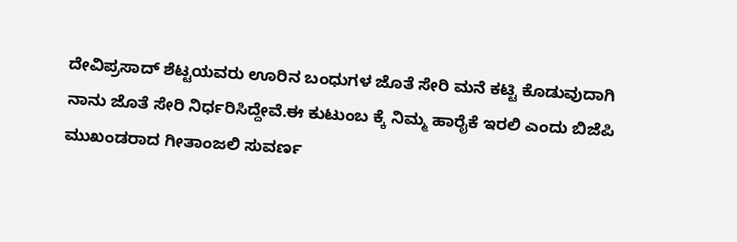ದೇವಿಪ್ರಸಾದ್ ಶೆಟ್ಟಯವರು ಊರಿನ ಬಂಧುಗಳ ಜೊತೆ ಸೇರಿ ಮನೆ ಕಟ್ಟಿ ಕೊಡುವುದಾಗಿ ನಾನು ಜೊತೆ ಸೇರಿ ನಿರ್ಧರಿಸಿದ್ದೇವೆ.ಈ ಕುಟುಂಬ ಕ್ಕೆ ನಿಮ್ಮ ಹಾರೈಕೆ ಇರಲಿ ಎಂದು ಬಿಜೆಪಿ ಮುಖಂಡರಾದ ಗೀತಾಂಜಲಿ ಸುವರ್ಣ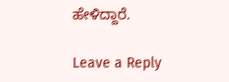ಹೇಳಿದ್ದಾರೆ.

Leave a Reply